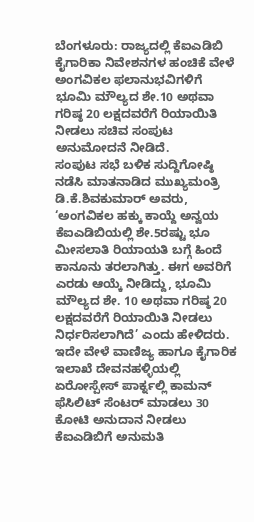ಬೆಂಗಳೂರು: ರಾಜ್ಯದಲ್ಲಿ ಕೆಐಎಡಿಬಿ ಕೈಗಾರಿಕಾ ನಿವೇಶನಗಳ ಹಂಚಿಕೆ ವೇಳೆ ಅಂಗವಿಕಲ ಫಲಾನುಭವಿಗಳಿಗೆ ಭೂಮಿ ಮೌಲ್ಯದ ಶೇ.10 ಅಥವಾ ಗರಿಷ್ಠ 20 ಲಕ್ಷದವರೆಗೆ ರಿಯಾಯಿತಿ ನೀಡಲು ಸಚಿವ ಸಂಪುಟ ಅನುಮೋದನೆ ನೀಡಿದೆ.
ಸಂಪುಟ ಸಭೆ ಬಳಿಕ ಸುದ್ದಿಗೋಷ್ಠಿ ನಡೆಸಿ ಮಾತನಾಡಿದ ಮುಖ್ಯಮಂತ್ರಿ ಡಿ.ಕೆ.ಶಿವಕುಮಾರ್ ಅವರು, ‘ಅಂಗವಿಕಲ ಹಕ್ಕು ಕಾಯ್ದೆ ಅನ್ವಯ ಕೆಐಎಡಿಬಿಯಲ್ಲಿ ಶೇ.5ರಷ್ಟು ಭೂ ಮೀಸಲಾತಿ ರಿಯಾಯತಿ ಬಗ್ಗೆ ಹಿಂದೆ ಕಾನೂನು ತರಲಾಗಿತ್ತು. ಈಗ ಅವರಿಗೆ ಎರಡು ಆಯ್ಕೆ ನೀಡಿದ್ದು, ಭೂಮಿ ಮೌಲ್ಯದ ಶೇ. 10 ಅಥವಾ ಗರಿಷ್ಠ 20 ಲಕ್ಷದವರೆಗೆ ರಿಯಾಯಿತಿ ನೀಡಲು ನಿರ್ಧರಿಸಲಾಗಿದೆ’ ಎಂದು ಹೇಳಿದರು. ಇದೇ ವೇಳೆ ವಾಣಿಜ್ಯ ಹಾಗೂ ಕೈಗಾರಿಕ ಇಲಾಖೆ ದೇವನಹಳ್ಳಿಯಲ್ಲಿ ಏರೋಸ್ಪೇಸ್ ಪಾರ್ಕ್ನಲ್ಲಿ ಕಾಮನ್ ಫೆಸಿಲಿಟ್ ಸೆಂಟರ್ ಮಾಡಲು 30 ಕೋಟಿ ಅನುದಾನ ನೀಡಲು ಕೆಐಎಡಿಬಿಗೆ ಅನುಮತಿ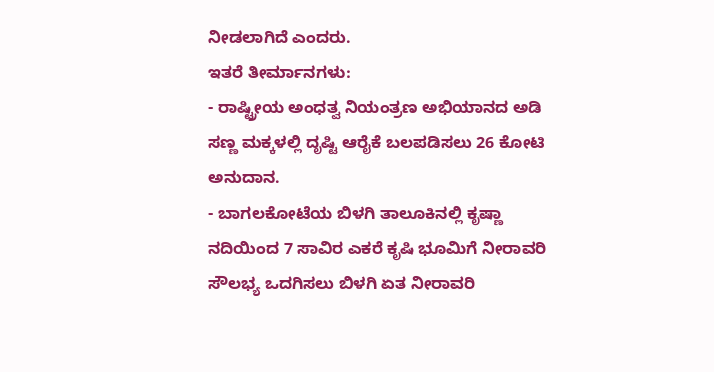ನೀಡಲಾಗಿದೆ ಎಂದರು.
ಇತರೆ ತೀರ್ಮಾನಗಳು:
- ರಾಷ್ಟ್ರೀಯ ಅಂಧತ್ವ ನಿಯಂತ್ರಣ ಅಭಿಯಾನದ ಅಡಿ ಸಣ್ಣ ಮಕ್ಕಳಲ್ಲಿ ದೃಷ್ಟಿ ಆರೈಕೆ ಬಲಪಡಿಸಲು 26 ಕೋಟಿ ಅನುದಾನ.
- ಬಾಗಲಕೋಟೆಯ ಬಿಳಗಿ ತಾಲೂಕಿನಲ್ಲಿ ಕೃಷ್ಣಾ ನದಿಯಿಂದ 7 ಸಾವಿರ ಎಕರೆ ಕೃಷಿ ಭೂಮಿಗೆ ನೀರಾವರಿ ಸೌಲಭ್ಯ ಒದಗಿಸಲು ಬಿಳಗಿ ಏತ ನೀರಾವರಿ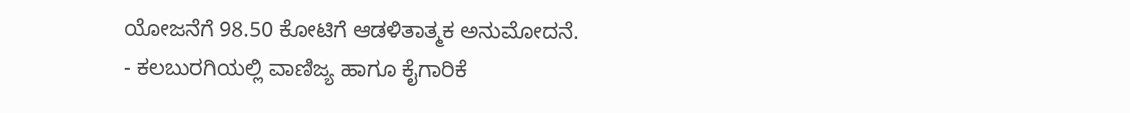ಯೋಜನೆಗೆ 98.50 ಕೋಟಿಗೆ ಆಡಳಿತಾತ್ಮಕ ಅನುಮೋದನೆ.
- ಕಲಬುರಗಿಯಲ್ಲಿ ವಾಣಿಜ್ಯ ಹಾಗೂ ಕೈಗಾರಿಕೆ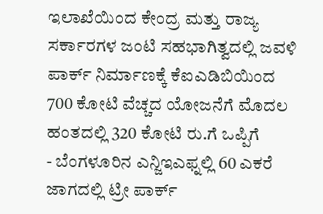ಇಲಾಖೆಯಿಂದ ಕೇಂದ್ರ ಮತ್ತು ರಾಜ್ಯ ಸರ್ಕಾರಗಳ ಜಂಟಿ ಸಹಭಾಗಿತ್ವದಲ್ಲಿ ಜವಳಿ ಪಾರ್ಕ್ ನಿರ್ಮಾಣಕ್ಕೆ ಕೆಐಎಡಿಬಿಯಿಂದ 700 ಕೋಟಿ ವೆಚ್ಚದ ಯೋಜನೆಗೆ ಮೊದಲ ಹಂತದಲ್ಲಿ 320 ಕೋಟಿ ರು.ಗೆ ಒಪ್ಪಿಗೆ
- ಬೆಂಗಳೂರಿನ ಎನ್ಜಿಇಎಫ್ನಲ್ಲಿ 60 ಎಕರೆ ಜಾಗದಲ್ಲಿ ಟ್ರೀ ಪಾರ್ಕ್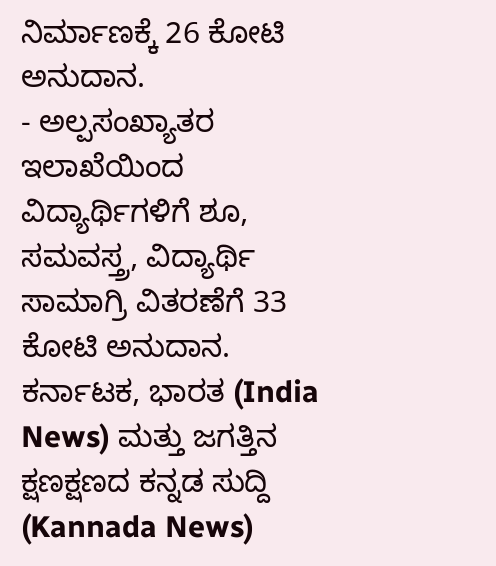ನಿರ್ಮಾಣಕ್ಕೆ 26 ಕೋಟಿ ಅನುದಾನ.
- ಅಲ್ಪಸಂಖ್ಯಾತರ ಇಲಾಖೆಯಿಂದ ವಿದ್ಯಾರ್ಥಿಗಳಿಗೆ ಶೂ, ಸಮವಸ್ತ್ರ, ವಿದ್ಯಾರ್ಥಿ ಸಾಮಾಗ್ರಿ ವಿತರಣೆಗೆ 33 ಕೋಟಿ ಅನುದಾನ.
ಕರ್ನಾಟಕ, ಭಾರತ (India News) ಮತ್ತು ಜಗತ್ತಿನ ಕ್ಷಣಕ್ಷಣದ ಕನ್ನಡ ಸುದ್ದಿ (Kannada News)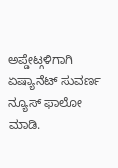ಅಪ್ಡೇಟ್ಗಳಿಗಾಗಿ ಏಷ್ಯಾನೆಟ್ ಸುವರ್ಣ ನ್ಯೂಸ್ ಫಾಲೋ ಮಾಡಿ.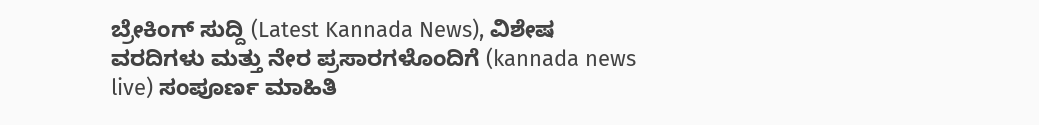ಬ್ರೇಕಿಂಗ್ ಸುದ್ದಿ (Latest Kannada News), ವಿಶೇಷ ವರದಿಗಳು ಮತ್ತು ನೇರ ಪ್ರಸಾರಗಳೊಂದಿಗೆ (kannada news live) ಸಂಪೂರ್ಣ ಮಾಹಿತಿ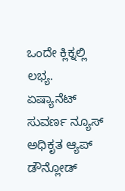ಒಂದೇ ಕ್ಲಿಕ್ನಲ್ಲಿ ಲಭ್ಯ. ಏಷ್ಯಾನೆಟ್ ಸುವರ್ಣ ನ್ಯೂಸ್ ಅಧಿಕೃತ ಆ್ಯಪ್ ಡೌನ್ಲೋಡ್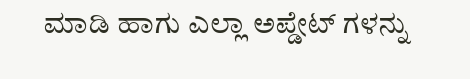ಮಾಡಿ ಹಾಗು ಎಲ್ಲಾ ಅಪ್ಡೇಟ್ ಗಳನ್ನು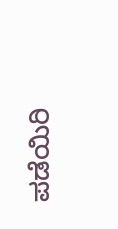ಪಡೆಯಿರಿ